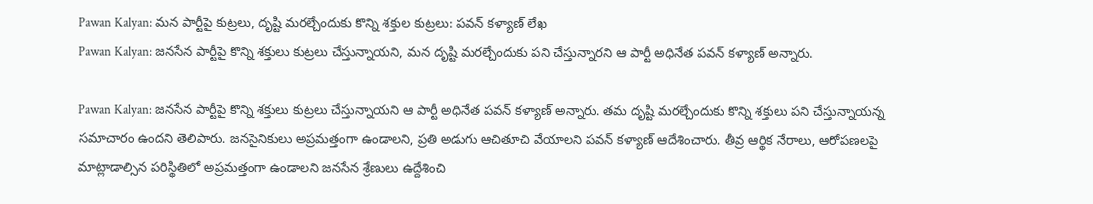Pawan Kalyan: మన పార్టీపై కుట్రలు, దృష్టి మరల్చేందుకు కొన్ని శక్తుల కుట్రలు: పవన్ కళ్యాణ్ లేఖ
Pawan Kalyan: జనసేన పార్టీపై కొన్ని శక్తులు కుట్రలు చేస్తున్నాయని, మన దృష్టి మరల్చేందుకు పని చేస్తున్నారని ఆ పార్టీ అధినేత పవన్ కళ్యాణ్ అన్నారు.

Pawan Kalyan: జనసేన పార్టీపై కొన్ని శక్తులు కుట్రలు చేస్తున్నాయని ఆ పార్టీ అధినేత పవన్ కళ్యాణ్ అన్నారు. తమ దృష్టి మరల్చేందుకు కొన్ని శక్తులు పని చేస్తున్నాయన్న సమాచారం ఉందని తెలిపారు. జనసైనికులు అప్రమత్తంగా ఉండాలని, ప్రతి అడుగు ఆచితూచి వేయాలని పవన్ కళ్యాణ్ ఆదేశించారు. తీవ్ర ఆర్థిక నేరాలు, ఆరోపణలపై మాట్లాడాల్సిన పరిస్థితిలో అప్రమత్తంగా ఉండాలని జనసేన శ్రేణులు ఉద్దేశించి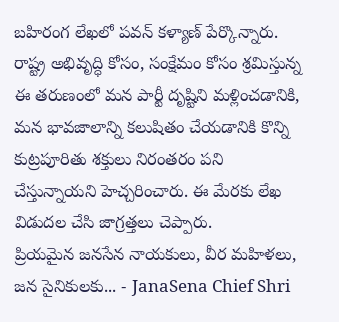బహిరంగ లేఖలో పవన్ కళ్యాణ్ పేర్కొన్నారు. రాష్ట్ర అభివృద్ధి కోసం, సంక్షేమం కోసం శ్రమిస్తున్న ఈ తరుణంలో మన పార్టీ దృష్టిని మళ్లించడానికి, మన భావజాలాన్ని కలుషితం చేయడానికి కొన్ని కుట్రపూరితు శక్తులు నిరంతరం పని చేస్తున్నాయని హెచ్చరించారు. ఈ మేరకు లేఖ విడుదల చేసి జాగ్రత్తలు చెప్పారు.
ప్రియమైన జనసేన నాయకులు, వీర మహిళలు, జన సైనికులకు... - JanaSena Chief Shri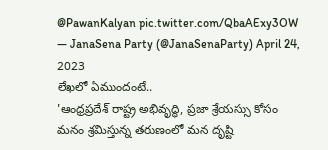@PawanKalyan pic.twitter.com/QbaAExy3OW
— JanaSena Party (@JanaSenaParty) April 24, 2023
లేఖలో ఏముందంటే..
'ఆంధ్రప్రదేశ్ రాష్ట్ర అభివృద్ధి, ప్రజా శ్రేయస్సు కోసం మనం శ్రమిస్తున్న తరుణంలో మన దృష్టి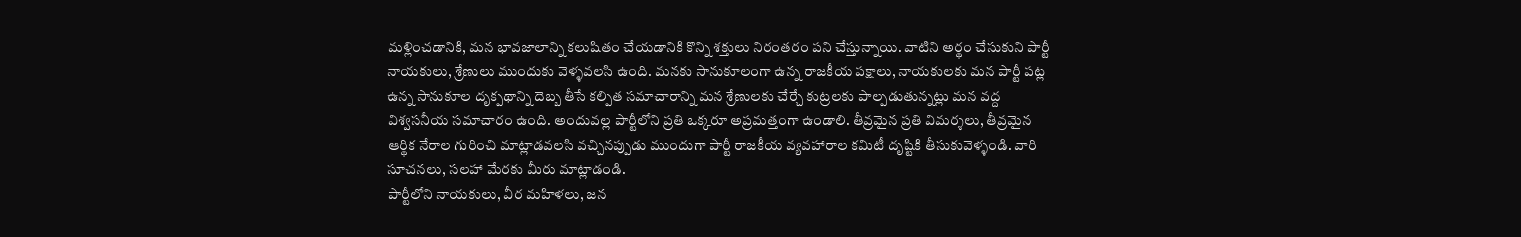మళ్లించడానికి, మన భావజాలాన్ని కలుషితం చేయడానికి కొన్ని శక్తులు నిరంతరం పని చేస్తున్నాయి. వాటిని అర్థం చేసుకుని పార్టీ నాయకులు, శ్రేణులు ముందుకు వెళ్ళవలసి ఉంది. మనకు సానుకూలంగా ఉన్న రాజకీయ పక్షాలు, నాయకులకు మన పార్టీ పట్ల ఉన్న సానుకూల దృక్పథాన్ని దెబ్బ తీసే కల్పిత సమాచారాన్ని మన శ్రేణులకు చేర్చే కుట్రలకు పాల్పడుతున్నట్లు మన వద్ద విశ్వసనీయ సమాచారం ఉంది. అందువల్ల పార్టీలోని ప్రతి ఒక్కరూ అప్రమత్తంగా ఉండాలి. తీవ్రమైన ప్రతి విమర్శలు, తీవ్రమైన ఆర్థిక నేరాల గురించి మాట్లాడవలసి వచ్చినప్పుడు ముందుగా పార్టీ రాజకీయ వ్యవహారాల కమిటీ దృష్టికి తీసుకువెళ్ళండి. వారి సూచనలు, సలహా మేరకు మీరు మాట్లాడండి.
పార్టీలోని నాయకులు, వీర మహిళలు, జన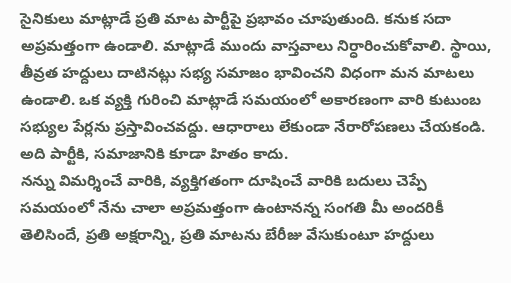సైనికులు మాట్లాడే ప్రతి మాట పార్టీపై ప్రభావం చూపుతుంది. కనుక సదా అప్రమత్తంగా ఉండాలి. మాట్లాడే ముందు వాస్తవాలు నిర్ధారించుకోవాలి. స్థాయి, తీవ్రత హద్దులు దాటినట్లు సభ్య సమాజం భావించని విధంగా మన మాటలు ఉండాలి. ఒక వ్యక్తి గురించి మాట్లాడే సమయంలో అకారణంగా వారి కుటుంబ సభ్యుల పేర్లను ప్రస్తావించవద్దు. ఆధారాలు లేకుండా నేరారోపణలు చేయకండి. అది పార్టీకి, సమాజానికి కూడా హితం కాదు.
నన్ను విమర్శించే వారికి, వ్యక్తిగతంగా దూషించే వారికి బదులు చెప్పే సమయంలో నేను చాలా అప్రమత్తంగా ఉంటానన్న సంగతి మీ అందరికీ తెలిసిందే, ప్రతి అక్షరాన్ని, ప్రతి మాటను బేరీజు వేసుకుంటూ హద్దులు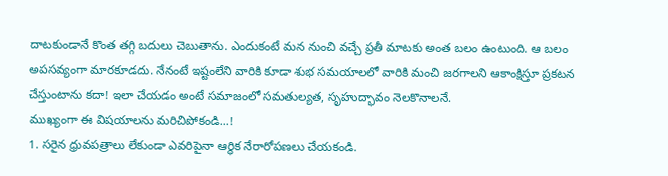దాటకుండానే కొంత తగ్గి బదులు చెబుతాను. ఎందుకంటే మన నుంచి వచ్చే ప్రతీ మాటకు అంత బలం ఉంటుంది. ఆ బలం అపసవ్యంగా మారకూడదు. నేనంటే ఇష్టంలేని వారికి కూడా శుభ సమయాలలో వారికి మంచి జరగాలని ఆకాంక్షిస్తూ ప్రకటన చేస్తుంటాను కదా! ఇలా చేయడం అంటే సమాజంలో సమతుల్యత, సృహుద్భావం నెలకొనాలనే.
ముఖ్యంగా ఈ విషయాలను మరిచిపోకండి...!
1. సరైన ధ్రువపత్రాలు లేకుండా ఎవరిపైనా ఆర్థిక నేరారోపణలు చేయకండి.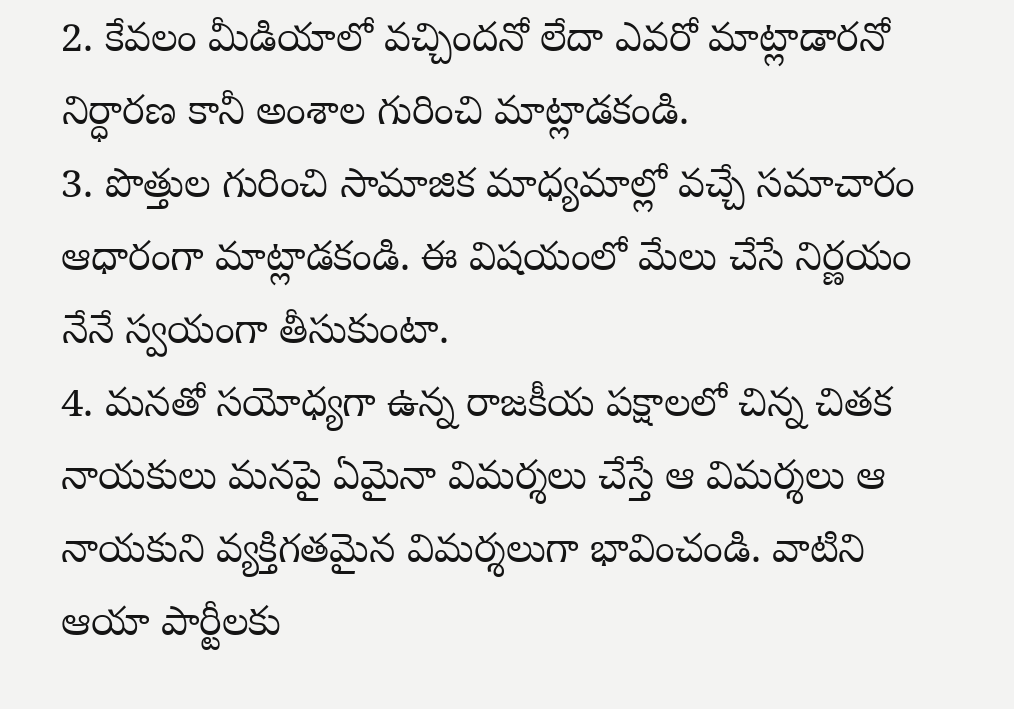2. కేవలం మీడియాలో వచ్చిందనో లేదా ఎవరో మాట్లాడారనో నిర్ధారణ కానీ అంశాల గురించి మాట్లాడకండి.
3. పొత్తుల గురించి సామాజిక మాధ్యమాల్లో వచ్చే సమాచారం ఆధారంగా మాట్లాడకండి. ఈ విషయంలో మేలు చేసే నిర్ణయం నేనే స్వయంగా తీసుకుంటా.
4. మనతో సయోధ్యగా ఉన్న రాజకీయ పక్షాలలో చిన్న చితక నాయకులు మనపై ఏమైనా విమర్శలు చేస్తే ఆ విమర్శలు ఆ నాయకుని వ్యక్తిగతమైన విమర్శలుగా భావించండి. వాటిని ఆయా పార్టీలకు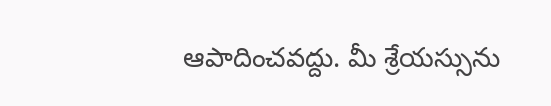ఆపాదించవద్దు. మీ శ్రేయస్సును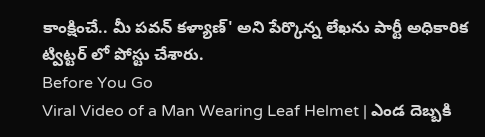కాంక్షించే.. మీ పవన్ కళ్యాణ్' అని పేర్కొన్న లేఖను పార్టీ అధికారిక ట్విట్టర్ లో పోస్టు చేశారు.
Before You Go
Viral Video of a Man Wearing Leaf Helmet | ఎండ దెబ్బకి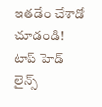ఇతడేం చేశాడో చూడండి!
టాప్ హెడ్ లైన్స్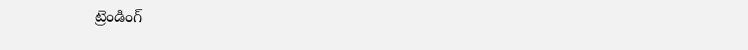ట్రెండింగ్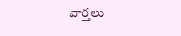వార్తలు